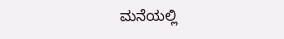ಮನೆಯಲ್ಲಿ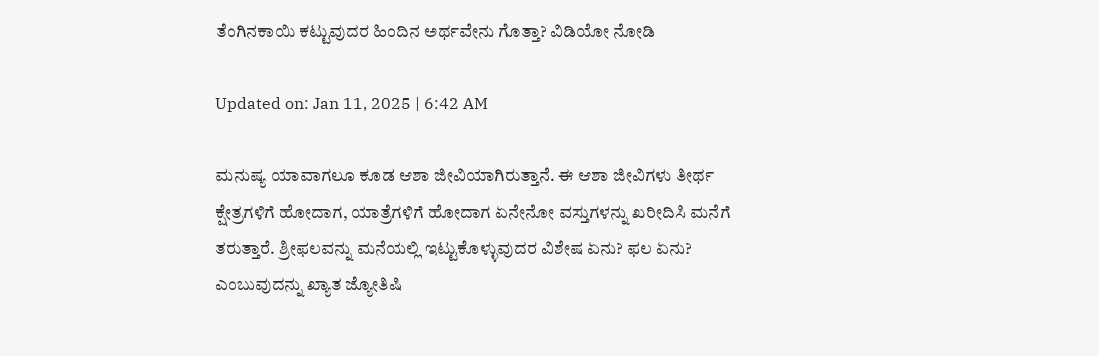ತೆಂಗಿನಕಾಯಿ ಕಟ್ಟುವುದರ ಹಿಂದಿನ ಅರ್ಥವೇನು ಗೊತ್ತಾ? ವಿಡಿಯೋ ನೋಡಿ

Updated on: Jan 11, 2025 | 6:42 AM

ಮನುಷ್ಯ ಯಾವಾಗಲೂ ಕೂಡ ಆಶಾ ಜೀವಿಯಾಗಿರುತ್ತಾನೆ. ಈ ಆಶಾ ಜೀವಿಗಳು ತೀರ್ಥ ಕ್ಷೇತ್ರಗಳಿಗೆ ಹೋದಾಗ, ಯಾತ್ರೆಗಳಿಗೆ ಹೋದಾಗ ಏನೇನೋ ವಸ್ತುಗಳನ್ನು ಖರೀದಿಸಿ ಮನೆಗೆ ತರುತ್ತಾರೆ. ಶ್ರೀಫಲವನ್ನು ಮನೆಯಲ್ಲಿ ಇಟ್ಟುಕೊಳ್ಳುವುದರ ವಿಶೇಷ ಏನು? ಫಲ ಏನು? ಎಂಬುವುದನ್ನು ಖ್ಯಾತ ಜ್ಯೋತಿಷಿ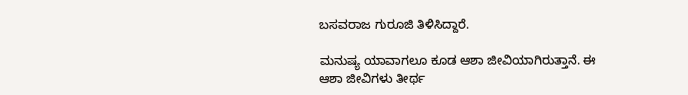ಬಸವರಾಜ ಗುರೂಜಿ ತಿಳಿಸಿದ್ದಾರೆ.

ಮನುಷ್ಯ ಯಾವಾಗಲೂ ಕೂಡ ಆಶಾ ಜೀವಿಯಾಗಿರುತ್ತಾನೆ. ಈ ಆಶಾ ಜೀವಿಗಳು ತೀರ್ಥ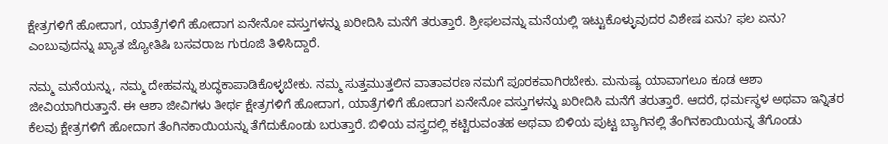ಕ್ಷೇತ್ರಗಳಿಗೆ ಹೋದಾಗ, ಯಾತ್ರೆಗಳಿಗೆ ಹೋದಾಗ ಏನೇನೋ ವಸ್ತುಗಳನ್ನು ಖರೀದಿಸಿ ಮನೆಗೆ ತರುತ್ತಾರೆ. ಶ್ರೀಫಲವನ್ನು ಮನೆಯಲ್ಲಿ ಇಟ್ಟುಕೊಳ್ಳುವುದರ ವಿಶೇಷ ಏನು? ಫಲ ಏನು? ಎಂಬುವುದನ್ನು ಖ್ಯಾತ ಜ್ಯೋತಿಷಿ ಬಸವರಾಜ ಗುರೂಜಿ ತಿಳಿಸಿದ್ದಾರೆ.

ನಮ್ಮ ಮನೆಯನ್ನು, ನಮ್ಮ ದೇಹವನ್ನು ಶುದ್ಧಕಾಪಾಡಿಕೊಳ್ಳಬೇಕು. ನಮ್ಮ ಸುತ್ತಮುತ್ತಲಿನ ವಾತಾವರಣ ನಮಗೆ ಪೂರಕವಾಗಿರಬೇಕು. ಮನುಷ್ಯ ಯಾವಾಗಲೂ ಕೂಡ ಆಶಾ ಜೀವಿಯಾಗಿರುತ್ತಾನೆ. ಈ ಆಶಾ ಜೀವಿಗಳು ತೀರ್ಥ ಕ್ಷೇತ್ರಗಳಿಗೆ ಹೋದಾಗ, ಯಾತ್ರೆಗಳಿಗೆ ಹೋದಾಗ ಏನೇನೋ ವಸ್ತುಗಳನ್ನು ಖರೀದಿಸಿ ಮನೆಗೆ ತರುತ್ತಾರೆ. ಆದರೆ, ಧರ್ಮಸ್ಥಳ ಅಥವಾ ಇನ್ನಿತರ ಕೆಲವು ಕ್ಷೇತ್ರಗಳಿಗೆ ಹೋದಾಗ ತೆಂಗಿನಕಾಯಿಯನ್ನು ತೆಗೆದುಕೊಂಡು ಬರುತ್ತಾರೆ. ಬಿಳಿಯ ವಸ್ತ್ರದಲ್ಲಿ ಕಟ್ಟಿರುವಂತಹ ಅಥವಾ ಬಿಳಿಯ ಪುಟ್ಟ ಬ್ಯಾಗಿನಲ್ಲಿ ತೆಂಗಿನಕಾಯಿಯನ್ನ ತೆಗೊಂಡು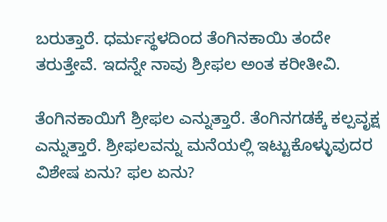ಬರುತ್ತಾರೆ. ಧರ್ಮಸ್ಥಳದಿಂದ ತೆಂಗಿನಕಾಯಿ ತಂದೇ ತರುತ್ತೇವೆ. ಇದನ್ನೇ ನಾವು ಶ್ರೀಫಲ ಅಂತ ಕರೀತೀವಿ.

ತೆಂಗಿನಕಾಯಿಗೆ ಶ್ರೀಫಲ ಎನ್ನುತ್ತಾರೆ. ತೆಂಗಿನಗಡಕ್ಕೆ ಕಲ್ಪವೃಕ್ಷ ಎನ್ನುತ್ತಾರೆ. ಶ್ರೀಫಲವನ್ನು ಮನೆಯಲ್ಲಿ ಇಟ್ಟುಕೊಳ್ಳುವುದರ ವಿಶೇಷ ಏನು? ಫಲ ಏನು?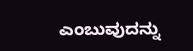ಎಂಬುವುದನ್ನು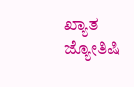ಖ್ಯಾತ ಜ್ಯೋತಿಷಿ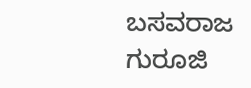ಬಸವರಾಜ ಗುರೂಜಿ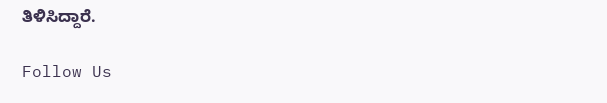ತಿಳಿಸಿದ್ದಾರೆ.

Follow Us